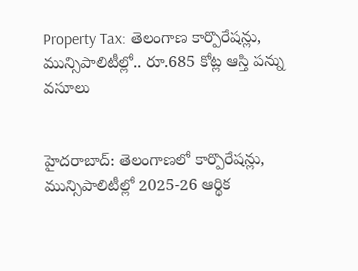Property Tax: తెలంగాణ కార్పొరేషన్లు, మున్సిపాలిటీల్లో.. రూ.685 కోట్ల ఆస్తి పన్ను వసూలు


హైదరాబాద్‌: తెలంగాణలో కార్పొరేషన్లు, మున్సిపాలిటీల్లో 2025-26 ఆర్థిక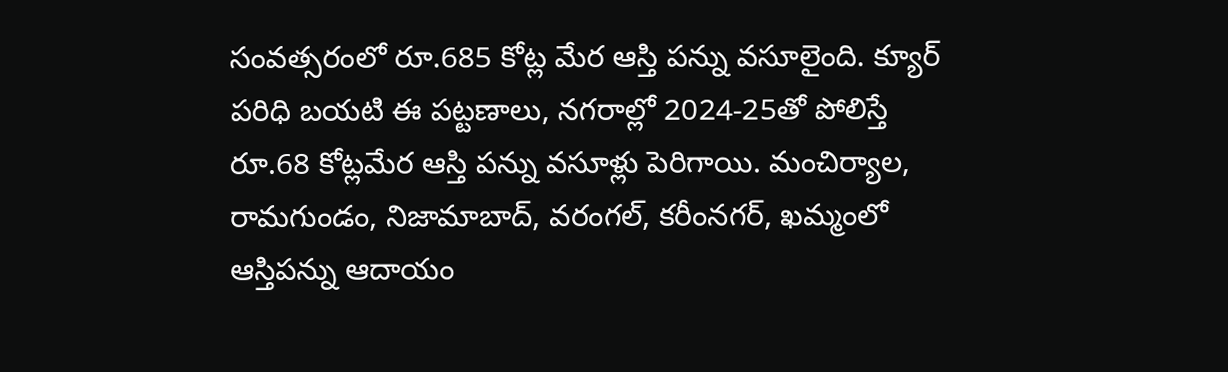సంవత్సరంలో రూ.685 కోట్ల మేర ఆస్తి పన్ను వసూలైంది. క్యూర్‌ పరిధి బయటి ఈ పట్టణాలు, నగరాల్లో 2024-25తో పోలిస్తే రూ.68 కోట్లమేర ఆస్తి పన్ను వసూళ్లు పెరిగాయి. మంచిర్యాల, రామగుండం, నిజామాబాద్‌, వరంగల్‌, కరీంనగర్‌, ఖమ్మంలో ఆస్తిపన్ను ఆదాయం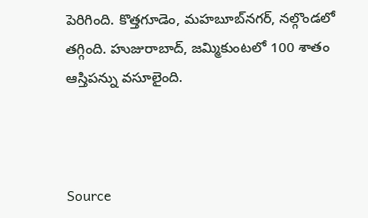పెరిగింది. కొత్తగూడెం, మహబూబ్‌నగర్‌, నల్గొండలో తగ్గింది. హుజురాబాద్‌, జమ్మికుంటలో 100 శాతం ఆస్తిపన్ను వసూలైంది.



Source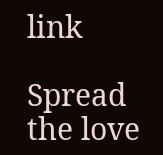link

Spread the love